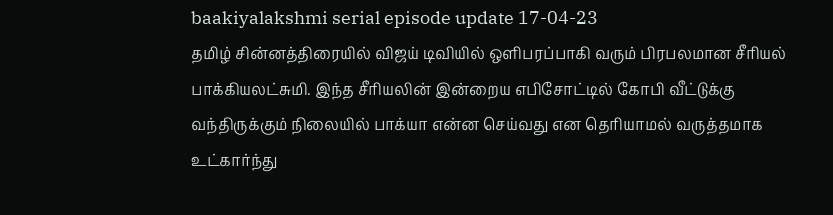baakiyalakshmi serial episode update 17-04-23
தமிழ் சின்னத்திரையில் விஜய் டிவியில் ஒளிபரப்பாகி வரும் பிரபலமான சீரியல் பாக்கியலட்சுமி. இந்த சீரியலின் இன்றைய எபிசோட்டில் கோபி வீட்டுக்கு வந்திருக்கும் நிலையில் பாக்யா என்ன செய்வது என தெரியாமல் வருத்தமாக உட்கார்ந்து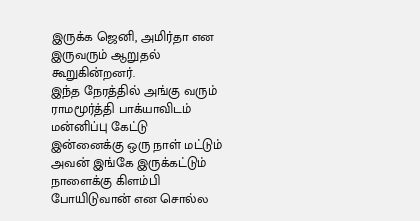இருக்க ஜெனி, அமிர்தா என இருவரும் ஆறுதல் கூறுகின்றனர்.
இந்த நேரத்தில் அங்கு வரும் ராமமூர்த்தி பாக்யாவிடம் மன்னிப்பு கேட்டு இன்னைக்கு ஒரு நாள் மட்டும் அவன் இங்கே இருக்கட்டும் நாளைக்கு கிளம்பி போயிடுவான் என சொல்ல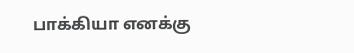பாக்கியா எனக்கு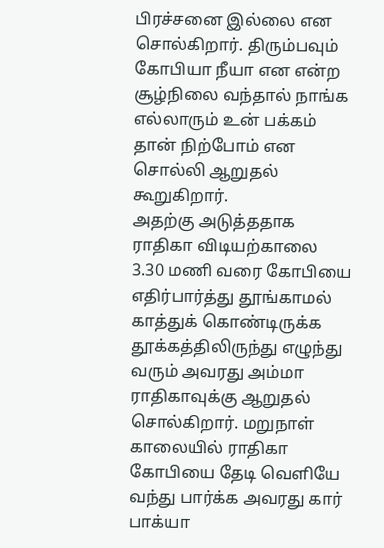பிரச்சனை இல்லை என சொல்கிறார். திரும்பவும் கோபியா நீயா என என்ற சூழ்நிலை வந்தால் நாங்க எல்லாரும் உன் பக்கம் தான் நிற்போம் என சொல்லி ஆறுதல் கூறுகிறார்.
அதற்கு அடுத்ததாக ராதிகா விடியற்காலை 3.30 மணி வரை கோபியை எதிர்பார்த்து தூங்காமல் காத்துக் கொண்டிருக்க தூக்கத்திலிருந்து எழுந்து வரும் அவரது அம்மா ராதிகாவுக்கு ஆறுதல் சொல்கிறார். மறுநாள் காலையில் ராதிகா கோபியை தேடி வெளியே வந்து பார்க்க அவரது கார் பாக்யா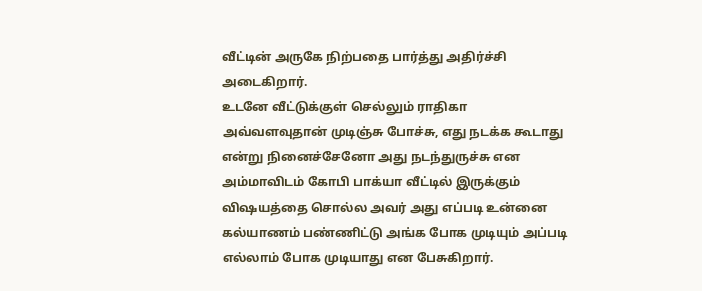வீட்டின் அருகே நிற்பதை பார்த்து அதிர்ச்சி அடைகிறார்.
உடனே வீட்டுக்குள் செல்லும் ராதிகா அவ்வளவுதான் முடிஞ்சு போச்சு, எது நடக்க கூடாது என்று நினைச்சேனோ அது நடந்துருச்சு என அம்மாவிடம் கோபி பாக்யா வீட்டில் இருக்கும் விஷயத்தை சொல்ல அவர் அது எப்படி உன்னை கல்யாணம் பண்ணிட்டு அங்க போக முடியும் அப்படி எல்லாம் போக முடியாது என பேசுகிறார்.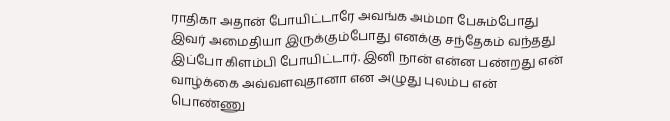ராதிகா அதான் போயிட்டாரே அவங்க அம்மா பேசும்போது இவர் அமைதியா இருக்கும்போது எனக்கு சந்தேகம் வந்தது இப்போ கிளம்பி போயிட்டார். இனி நான் என்ன பண்றது என் வாழ்க்கை அவ்வளவுதானா என அழுது புலம்ப என் பொண்ணு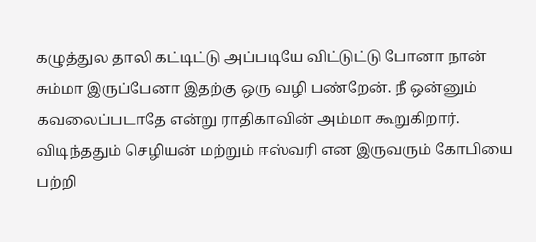கழுத்துல தாலி கட்டிட்டு அப்படியே விட்டுட்டு போனா நான் சும்மா இருப்பேனா இதற்கு ஒரு வழி பண்றேன். நீ ஒன்னும் கவலைப்படாதே என்று ராதிகாவின் அம்மா கூறுகிறார்.
விடிந்ததும் செழியன் மற்றும் ஈஸ்வரி என இருவரும் கோபியை பற்றி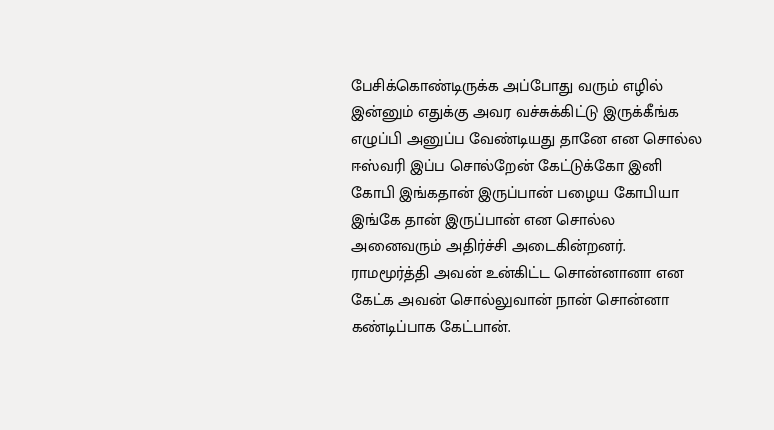பேசிக்கொண்டிருக்க அப்போது வரும் எழில் இன்னும் எதுக்கு அவர வச்சுக்கிட்டு இருக்கீங்க எழுப்பி அனுப்ப வேண்டியது தானே என சொல்ல ஈஸ்வரி இப்ப சொல்றேன் கேட்டுக்கோ இனி கோபி இங்கதான் இருப்பான் பழைய கோபியா இங்கே தான் இருப்பான் என சொல்ல அனைவரும் அதிர்ச்சி அடைகின்றனர்.
ராமமூர்த்தி அவன் உன்கிட்ட சொன்னானா என கேட்க அவன் சொல்லுவான் நான் சொன்னா கண்டிப்பாக கேட்பான்.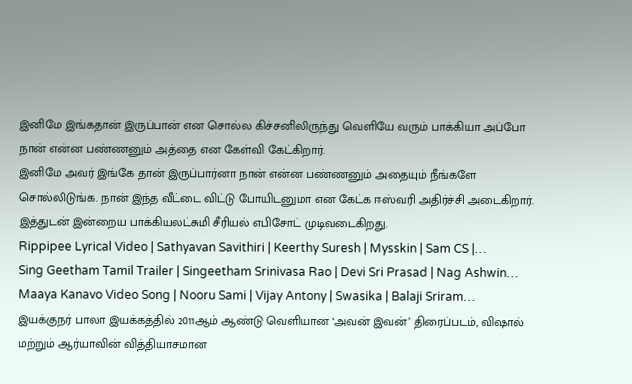இனிமே இங்கதான் இருப்பான் என சொல்ல கிச்சனிலிருந்து வெளியே வரும் பாக்கியா அப்போ நான் என்ன பண்ணனும் அத்தை என கேள்வி கேட்கிறார்.
இனிமே அவர் இங்கே தான் இருப்பார்னா நான் என்ன பண்ணனும் அதையும் நீங்களே சொல்லிடுங்க. நான் இந்த வீட்டை விட்டு போயிடனுமா என கேட்க ஈஸ்வரி அதிர்ச்சி அடைகிறார். இத்துடன் இன்றைய பாக்கியலட்சுமி சீரியல் எபிசோட் முடிவடைகிறது.
Rippipee Lyrical Video | Sathyavan Savithiri | Keerthy Suresh | Mysskin | Sam CS |…
Sing Geetham Tamil Trailer | Singeetham Srinivasa Rao | Devi Sri Prasad | Nag Ashwin…
Maaya Kanavo Video Song | Nooru Sami | Vijay Antony | Swasika | Balaji Sriram…
இயக்குநர் பாலா இயக்கத்தில் 2011ஆம் ஆண்டு வெளியான ‘அவன் இவன்’ திரைப்படம், விஷால் மற்றும் ஆர்யாவின் வித்தியாசமான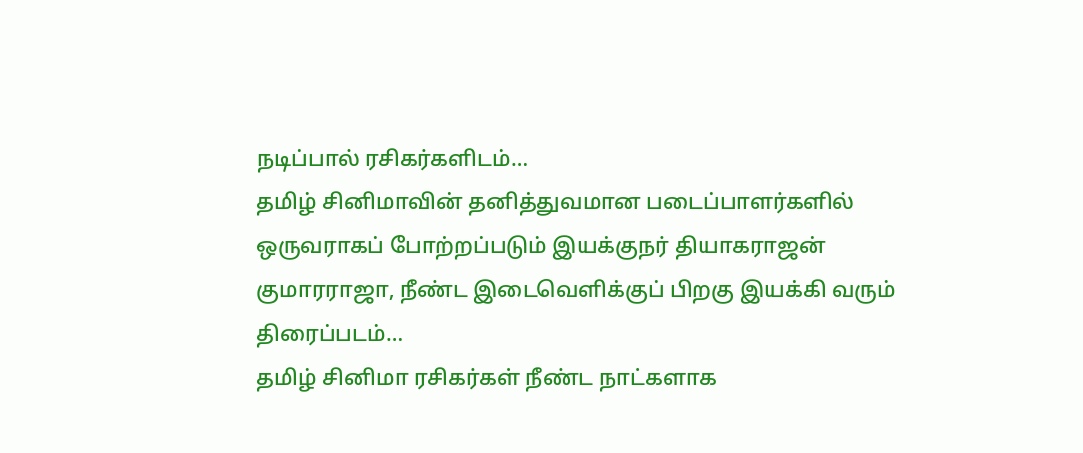நடிப்பால் ரசிகர்களிடம்…
தமிழ் சினிமாவின் தனித்துவமான படைப்பாளர்களில் ஒருவராகப் போற்றப்படும் இயக்குநர் தியாகராஜன் குமாரராஜா, நீண்ட இடைவெளிக்குப் பிறகு இயக்கி வரும் திரைப்படம்…
தமிழ் சினிமா ரசிகர்கள் நீண்ட நாட்களாக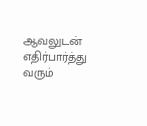ஆவலுடன் எதிர்பார்த்து வரும்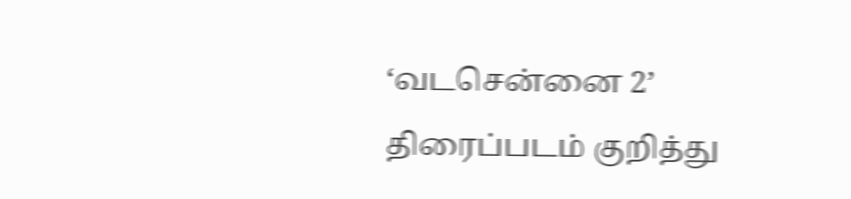‘வடசென்னை 2’ திரைப்படம் குறித்து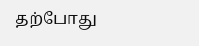தற்போது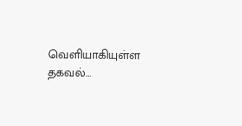வெளியாகியுள்ள தகவல்…